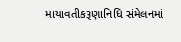માયાવતીકરૂણાનિધિ સંમેલનમાં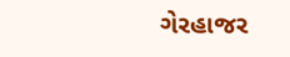ગેરહાજર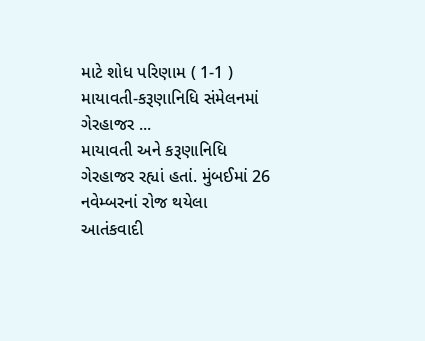માટે શોધ પરિણામ ( 1-1 )
માયાવતી-કરૂણાનિધિ સંમેલનમાં ગેરહાજર ...
માયાવતી અને કરૂણાનિધિ ગેરહાજર રહ્યાં હતાં. મુંબઈમાં 26 નવેમ્બરનાં રોજ થયેલા આતંકવાદી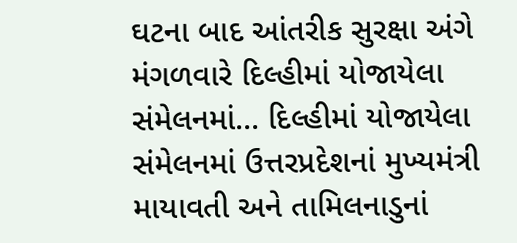ઘટના બાદ આંતરીક સુરક્ષા અંગે મંગળવારે દિલ્હીમાં યોજાયેલા સંમેલનમાં... દિલ્હીમાં યોજાયેલા સંમેલનમાં ઉત્તરપ્રદેશનાં મુખ્યમંત્રી માયાવતી અને તામિલનાડુનાં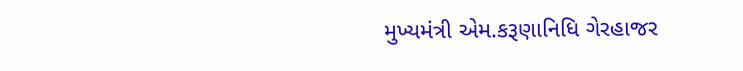મુખ્યમંત્રી એમ.કરૂણાનિધિ ગેરહાજર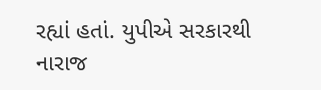રહ્યાં હતાં. યુપીએ સરકારથી નારાજ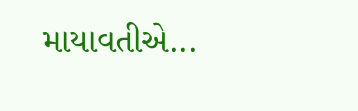માયાવતીએ...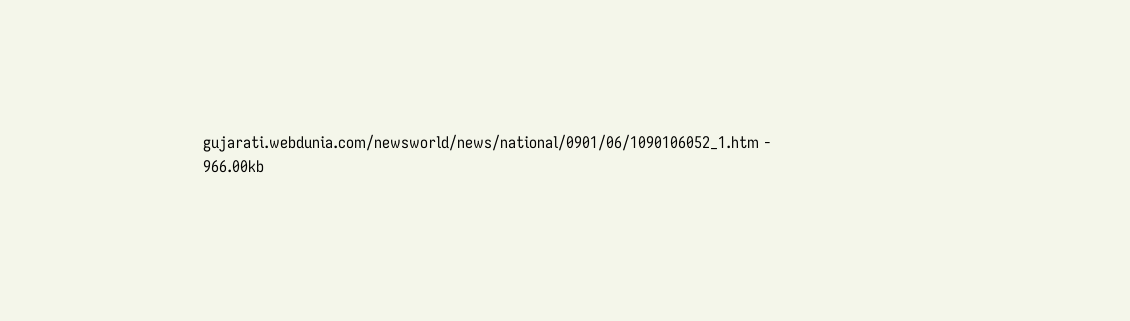gujarati.webdunia.com/newsworld/news/national/0901/06/1090106052_1.htm - 966.00kb